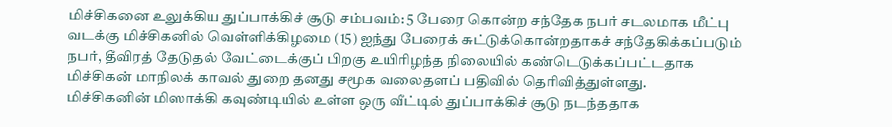மிச்சிகனை உலுக்கிய துப்பாக்கிச் சூடு சம்பவம்: 5 பேரை கொன்ற சந்தேக நபர் சடலமாக மீட்பு
வடக்கு மிச்சிகனில் வெள்ளிக்கிழமை (15) ஐந்து பேரைக் சுட்டுக்கொன்றதாகச் சந்தேகிக்கப்படும் நபர், தீவிரத் தேடுதல் வேட்டைக்குப் பிறகு உயிரிழந்த நிலையில் கண்டெடுக்கப்பட்டதாக மிச்சிகன் மாநிலக் காவல் துறை தனது சமூக வலைதளப் பதிவில் தெரிவித்துள்ளது.
மிச்சிகனின் மிஸாக்கி கவுண்டியில் உள்ள ஒரு வீட்டில் துப்பாக்கிச் சூடு நடந்ததாக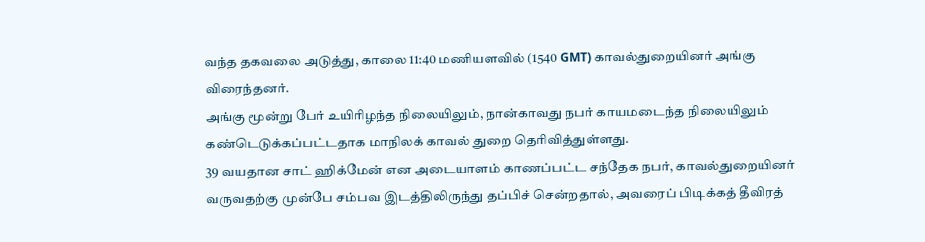வந்த தகவலை அடுத்து, காலை 11:40 மணியளவில் (1540 GMT) காவல்துறையினர் அங்கு விரைந்தனர்.
அங்கு மூன்று பேர் உயிரிழந்த நிலையிலும், நான்காவது நபர் காயமடைந்த நிலையிலும் கண்டெடுக்கப்பட்டதாக மாநிலக் காவல் துறை தெரிவித்துள்ளது.
39 வயதான சாட் ஹிக்மேன் என அடையாளம் காணப்பட்ட சந்தேக நபர், காவல்துறையினர் வருவதற்கு முன்பே சம்பவ இடத்திலிருந்து தப்பிச் சென்றதால், அவரைப் பிடிக்கத் தீவிரத்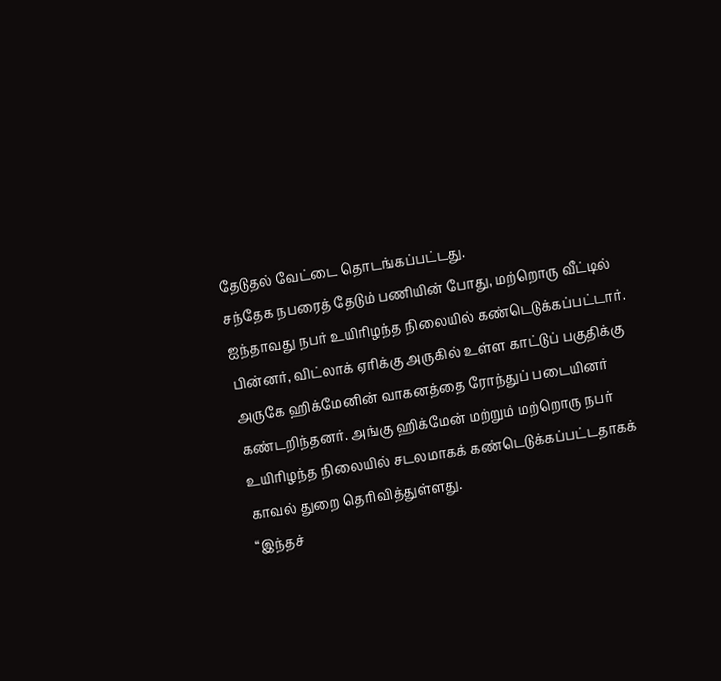தேடுதல் வேட்டை தொடங்கப்பட்டது.
சந்தேக நபரைத் தேடும் பணியின் போது, மற்றொரு வீட்டில் ஐந்தாவது நபர் உயிரிழந்த நிலையில் கண்டெடுக்கப்பட்டார்.
பின்னர், விட்லாக் ஏரிக்கு அருகில் உள்ள காட்டுப் பகுதிக்கு அருகே ஹிக்மேனின் வாகனத்தை ரோந்துப் படையினர் கண்டறிந்தனர். அங்கு ஹிக்மேன் மற்றும் மற்றொரு நபர் உயிரிழந்த நிலையில் சடலமாகக் கண்டெடுக்கப்பட்டதாகக் காவல் துறை தெரிவித்துள்ளது.
“இந்தச்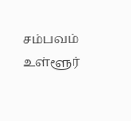சம்பவம் உள்ளூர்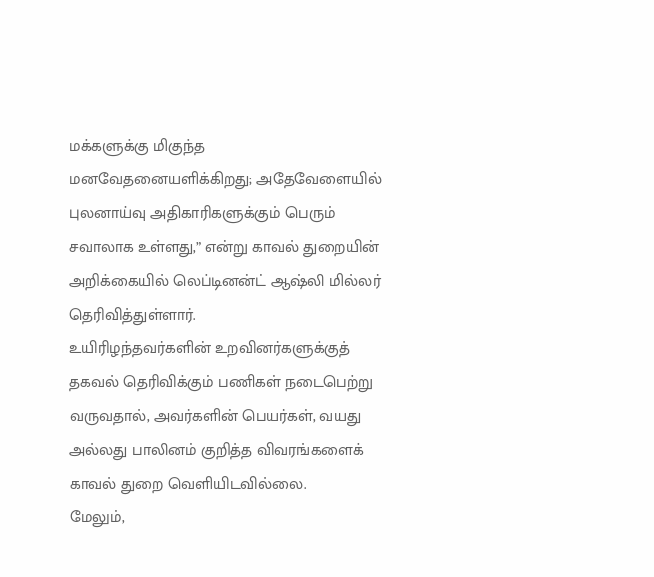மக்களுக்கு மிகுந்த மனவேதனையளிக்கிறது; அதேவேளையில் புலனாய்வு அதிகாரிகளுக்கும் பெரும் சவாலாக உள்ளது,” என்று காவல் துறையின் அறிக்கையில் லெப்டினன்ட் ஆஷ்லி மில்லர் தெரிவித்துள்ளார்.
உயிரிழந்தவர்களின் உறவினர்களுக்குத் தகவல் தெரிவிக்கும் பணிகள் நடைபெற்று வருவதால், அவர்களின் பெயர்கள், வயது அல்லது பாலினம் குறித்த விவரங்களைக் காவல் துறை வெளியிடவில்லை.
மேலும்,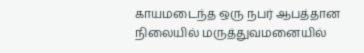காயமடைந்த ஒரு நபர் ஆபத்தான நிலையில் மருத்துவமனையில்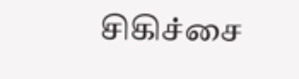சிகிச்சை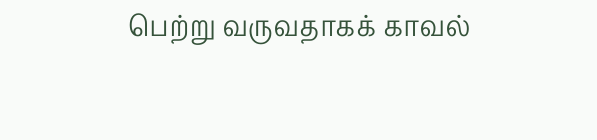பெற்று வருவதாகக் காவல்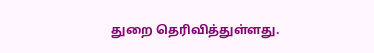துறை தெரிவித்துள்ளது.